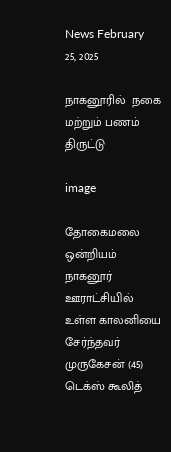News February 25, 2025

நாகனூரில்  நகை மற்றும் பணம் திருட்டு

image

தோகைமலை ஒன்றியம் நாகனூர் ஊராட்சியில் உள்ள காலனியை சேர்ந்தவர் முருகேசன் (45) டெக்ஸ் கூலித்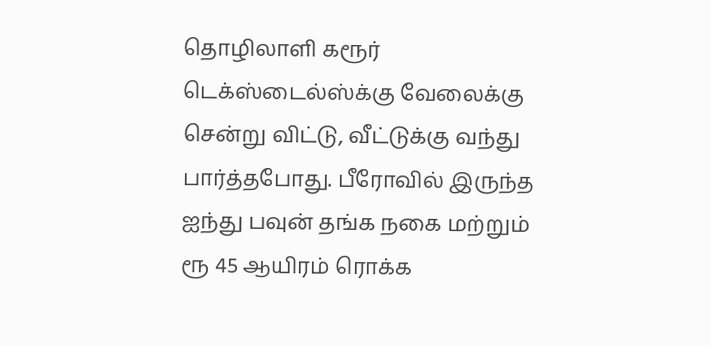தொழிலாளி கரூர் டெக்ஸ்டைல்ஸ்க்கு வேலைக்கு சென்று விட்டு, வீட்டுக்கு வந்து பார்த்தபோது. பீரோவில் இருந்த ஐந்து பவுன் தங்க நகை மற்றும் ரூ 45 ஆயிரம் ரொக்க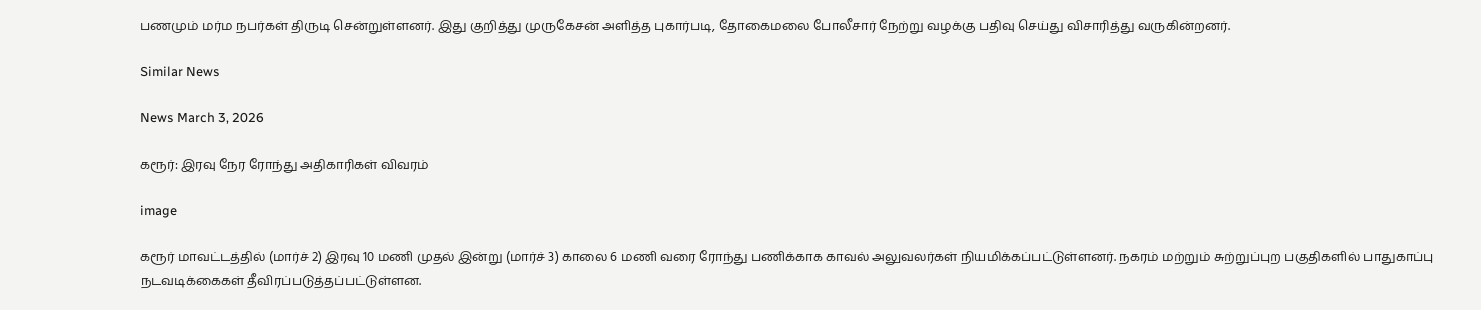பணமும் மர்ம நபர்கள் திருடி சென்றுள்ளனர். இது குறித்து முருகேசன் அளித்த புகார்படி, தோகைமலை போலீசார் நேற்று வழக்கு பதிவு செய்து விசாரித்து வருகின்றனர்.

Similar News

News March 3, 2026

கரூர்: இரவு நேர ரோந்து அதிகாரிகள் விவரம்

image

கரூர் மாவட்டத்தில் (மார்ச் 2) இரவு 10 மணி முதல் இன்று (மார்ச் 3) காலை 6 மணி வரை ரோந்து பணிக்காக காவல் அலுவலர்கள் நியமிக்கப்பட்டுள்ளனர். நகரம் மற்றும் சுற்றுப்புற பகுதிகளில் பாதுகாப்பு நடவடிக்கைகள் தீவிரப்படுத்தப்பட்டுள்ளன.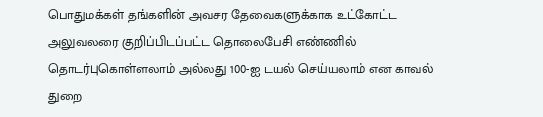பொதுமக்கள் தங்களின் அவசர தேவைகளுக்காக உட்கோட்ட அலுவலரை குறிப்பிடப்பட்ட தொலைபேசி எண்ணில் தொடர்புகொள்ளலாம் அல்லது 100-ஐ டயல் செய்யலாம் என காவல் துறை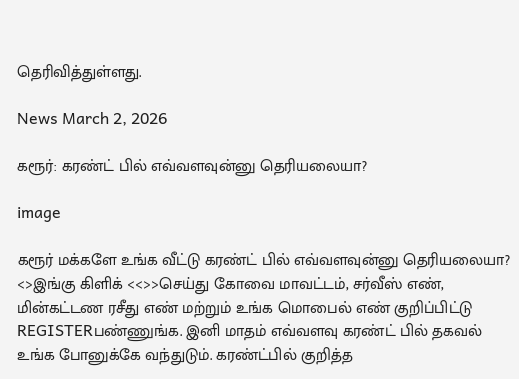தெரிவித்துள்ளது.

News March 2, 2026

கரூர்: கரண்ட் பில் எவ்வளவுன்னு தெரியலையா?

image

கரூர் மக்களே உங்க வீட்டு கரண்ட் பில் எவ்வளவுன்னு தெரியலையா? <>இங்கு கிளிக் <<>>செய்து கோவை மாவட்டம், சர்வீஸ் எண், மின்கட்டண ரசீது எண் மற்றும் உங்க மொபைல் எண் குறிப்பிட்டு REGISTERபண்ணுங்க. இனி மாதம் எவ்வளவு கரண்ட் பில் தகவல் உங்க போனுக்கே வந்துடும். கரண்ட்பில் குறித்த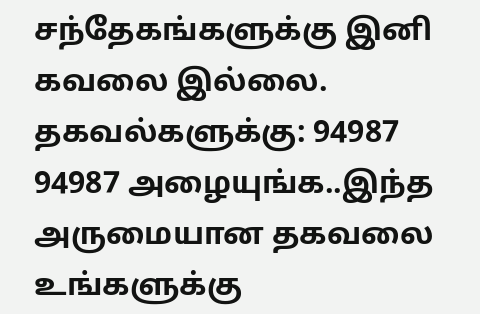சந்தேகங்களுக்கு இனி கவலை இல்லை. தகவல்களுக்கு: 94987 94987 அழையுங்க..இந்த அருமையான தகவலை உங்களுக்கு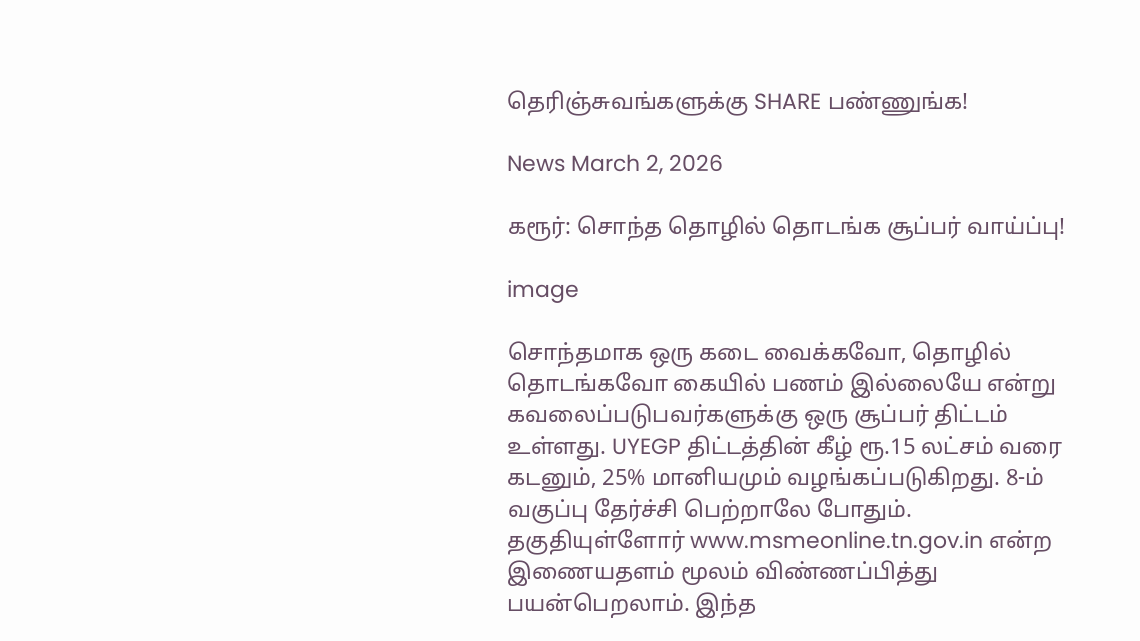தெரிஞ்சுவங்களுக்கு SHARE பண்ணுங்க!

News March 2, 2026

கரூர்: சொந்த தொழில் தொடங்க சூப்பர் வாய்ப்பு!

image

சொந்தமாக ஒரு கடை வைக்கவோ, தொழில் தொடங்கவோ கையில் பணம் இல்லையே என்று கவலைப்படுபவர்களுக்கு ஒரு சூப்பர் திட்டம் உள்ளது. UYEGP திட்டத்தின் கீழ் ரூ.15 லட்சம் வரை கடனும், 25% மானியமும் வழங்கப்படுகிறது. 8-ம் வகுப்பு தேர்ச்சி பெற்றாலே போதும். தகுதியுள்ளோர் www.msmeonline.tn.gov.in என்ற இணையதளம் மூலம் விண்ணப்பித்து பயன்பெறலாம். இந்த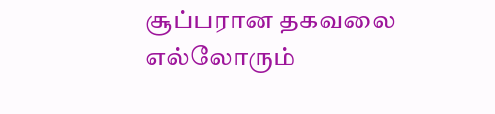சூப்பரான தகவலை எல்லோரும்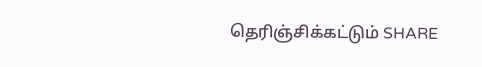தெரிஞ்சிக்கட்டும் SHARE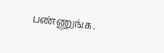பண்ணுங்க.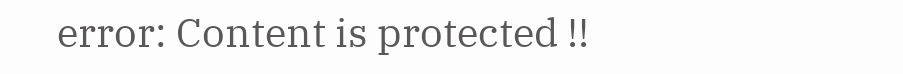error: Content is protected !!